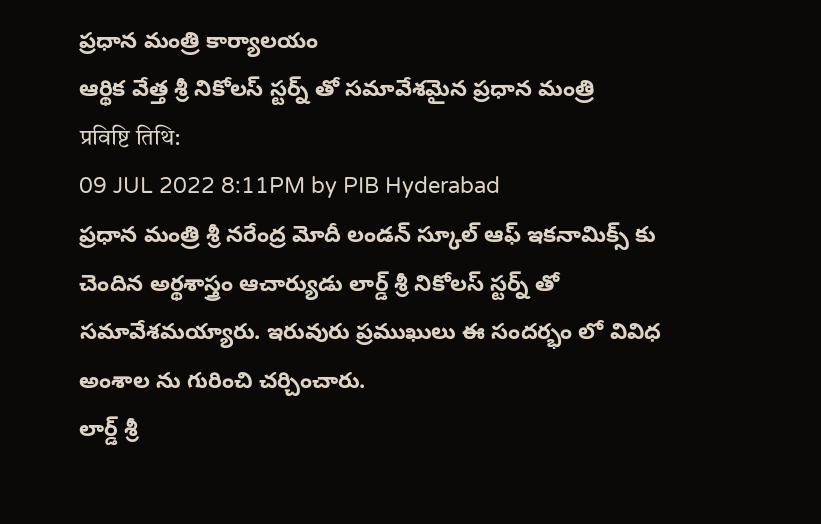ప్రధాన మంత్రి కార్యాలయం
ఆర్థిక వేత్త శ్రీ నికోలస్ స్టర్న్ తో సమావేశమైన ప్రధాన మంత్రి
प्रविष्टि तिथि:
09 JUL 2022 8:11PM by PIB Hyderabad
ప్రధాన మంత్రి శ్రీ నరేంద్ర మోదీ లండన్ స్కూల్ ఆఫ్ ఇకనామిక్స్ కు చెందిన అర్థశాస్త్రం ఆచార్యుడు లార్డ్ శ్రీ నికోలస్ స్టర్న్ తో సమావేశమయ్యారు. ఇరువురు ప్రముఖులు ఈ సందర్భం లో వివిధ అంశాల ను గురించి చర్చించారు.
లార్డ్ శ్రీ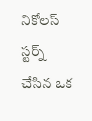నికోలస్ స్టర్న్ చేసిన ఒక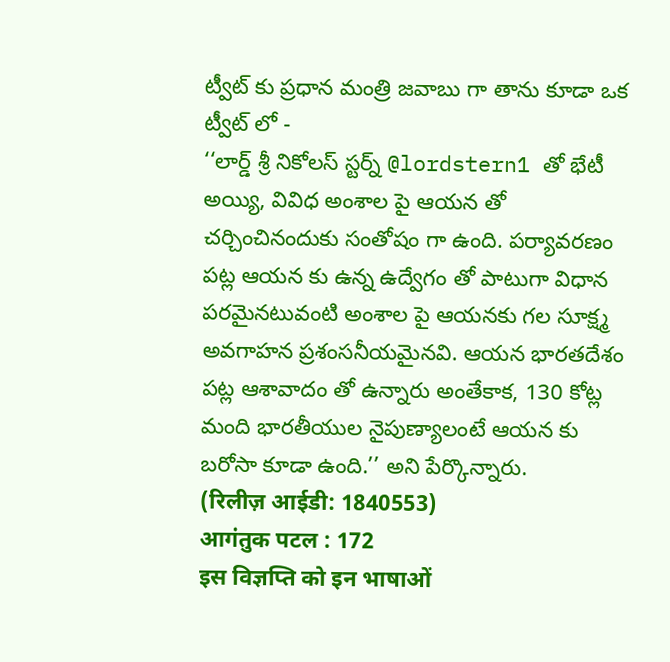ట్వీట్ కు ప్రధాన మంత్రి జవాబు గా తాను కూడా ఒక ట్వీట్ లో -
‘‘లార్డ్ శ్రీ నికోలస్ స్టర్న్ @lordstern1 తో భేటీ అయ్యి, వివిధ అంశాల పై ఆయన తో చర్చించినందుకు సంతోషం గా ఉంది. పర్యావరణం పట్ల ఆయన కు ఉన్న ఉద్వేగం తో పాటుగా విధాన పరమైనటువంటి అంశాల పై ఆయనకు గల సూక్ష్మ అవగాహన ప్రశంసనీయమైనవి. ఆయన భారతదేశం పట్ల ఆశావాదం తో ఉన్నారు అంతేకాక, 130 కోట్ల మంది భారతీయుల నైపుణ్యాలంటే ఆయన కు బరోసా కూడా ఉంది.’’ అని పేర్కొన్నారు.
(रिलीज़ आईडी: 1840553)
आगंतुक पटल : 172
इस विज्ञप्ति को इन भाषाओं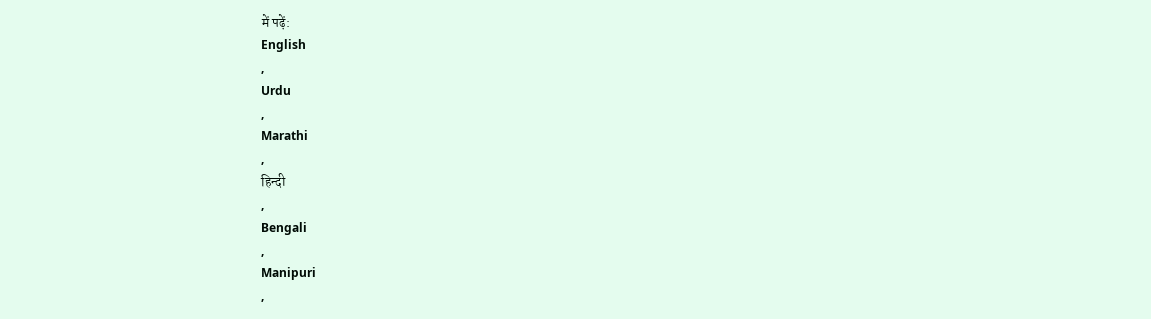में पढ़ें:
English
,
Urdu
,
Marathi
,
हिन्दी
,
Bengali
,
Manipuri
,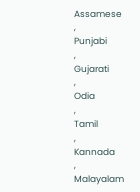Assamese
,
Punjabi
,
Gujarati
,
Odia
,
Tamil
,
Kannada
,
Malayalam